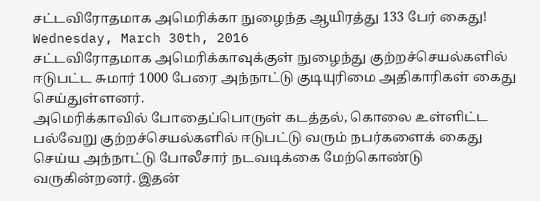சட்டவிரோதமாக அமெரிக்கா நுழைந்த ஆயிரத்து 133 பேர் கைது!
Wednesday, March 30th, 2016
சட்டவிரோதமாக அமெரிக்காவுக்குள் நுழைந்து குற்றச்செயல்களில் ஈடுபட்ட சுமார் 1000 பேரை அந்நாட்டு குடியுரிமை அதிகாரிகள் கைது செய்துள்ளனர்.
அமெரிக்காவில் போதைப்பொருள் கடத்தல், கொலை உள்ளிட்ட பல்வேறு குற்றச்செயல்களில் ஈடுபட்டு வரும் நபர்களைக் கைது செய்ய அந்நாட்டு போலீசார் நடவடிக்கை மேற்கொண்டு வருகின்றனர். இதன்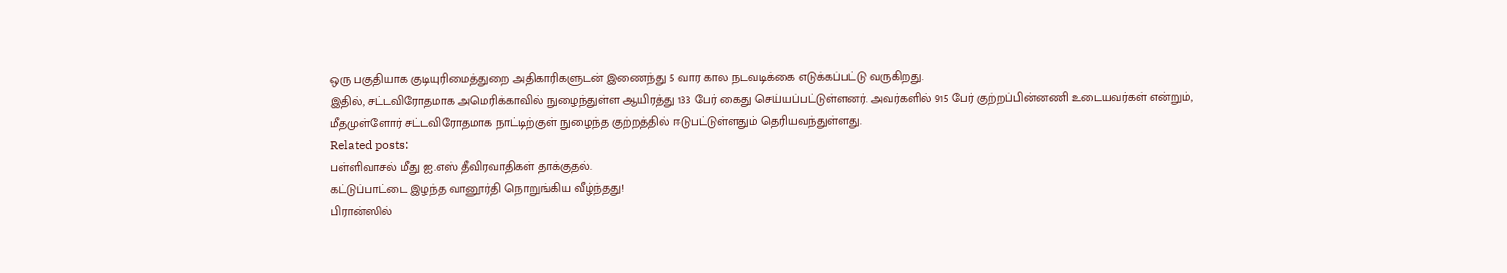ஒரு பகுதியாக குடியுரிமைத்துறை அதிகாரிகளுடன் இணைந்து 5 வார கால நடவடிக்கை எடுக்கப்பட்டு வருகிறது.
இதில், சட்டவிரோதமாக அமெரிக்காவில் நுழைந்துள்ள ஆயிரத்து 133 பேர் கைது செய்யப்பட்டுள்ளனர். அவர்களில் 915 பேர் குற்றப்பின்னணி உடையவர்கள் என்றும், மீதமுள்ளோர் சட்டவிரோதமாக நாட்டிற்குள் நுழைந்த குற்றத்தில் ஈடுபட்டுள்ளதும் தெரியவந்துள்ளது.
Related posts:
பள்ளிவாசல் மீது ஐ.எஸ் தீவிரவாதிகள் தாக்குதல்.
கட்டுப்பாட்டை இழந்த வானூர்தி நொறுங்கிய வீழ்ந்தது!
பிரான்ஸில்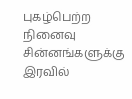புகழ்பெற்ற நினைவு சின்னங்களுக்கு இரவில்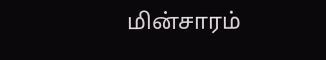மின்சாரம்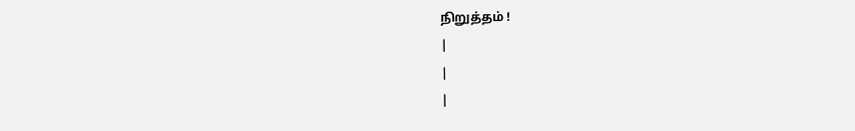நிறுத்தம் !
|
|
|